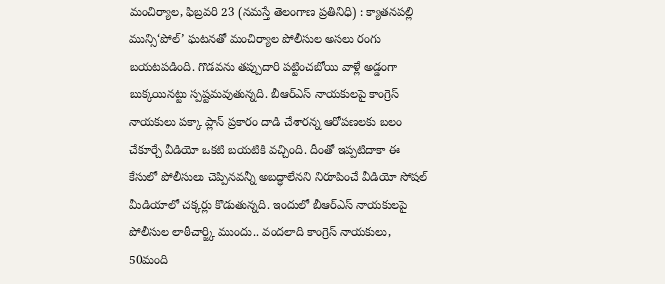మంచిర్యాల, ఫిబ్రవరి 23 (నమస్తే తెలంగాణ ప్రతినిధి) : క్యాతనపల్లి మున్సి‘పోల్’ ఘటనతో మంచిర్యాల పోలీసుల అసలు రంగు బయటపడింది. గొడవను తప్పుదారి పట్టించబోయి వాళ్లే అడ్డంగా బుక్కయినట్టు స్పష్టమవుతున్నది. బీఆర్ఎస్ నాయకులపై కాంగ్రెస్ నాయకులు పక్కా ప్లాన్ ప్రకారం దాడి చేశారన్న ఆరోపణలకు బలం చేకూర్చే వీడియో ఒకటి బయటికి వచ్చింది. దీంతో ఇప్పటిదాకా ఈ కేసులో పోలీసులు చెప్పినవన్నీ అబద్ధాలేనని నిరూపించే వీడియో సోషల్ మీడియాలో చక్కర్లు కొడుతున్నది. ఇందులో బీఆర్ఎస్ నాయకులపై పోలీసుల లాఠీచార్జ్కి ముందు.. వందలాది కాంగ్రెస్ నాయకులు, 50మంది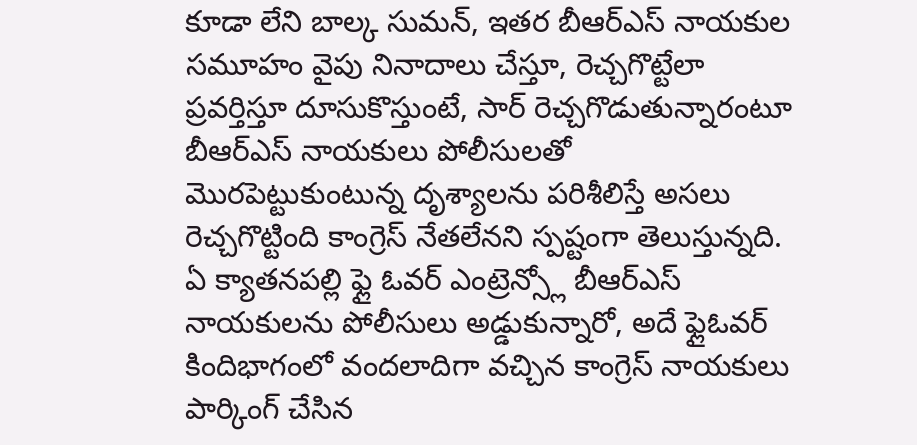కూడా లేని బాల్క సుమన్, ఇతర బీఆర్ఎస్ నాయకుల సమూహం వైపు నినాదాలు చేస్తూ, రెచ్చగొట్టేలా ప్రవర్తిస్తూ దూసుకొస్తుంటే, సార్ రెచ్చగొడుతున్నారంటూ బీఆర్ఎస్ నాయకులు పోలీసులతో మొరపెట్టుకుంటున్న దృశ్యాలను పరిశీలిస్తే అసలు రెచ్చగొట్టింది కాంగ్రెస్ నేతలేనని స్పష్టంగా తెలుస్తున్నది.
ఏ క్యాతనపల్లి ఫ్లై ఓవర్ ఎంట్రెన్స్లో బీఆర్ఎస్ నాయకులను పోలీసులు అడ్డుకున్నారో, అదే ఫ్లైఓవర్ కిందిభాగంలో వందలాదిగా వచ్చిన కాంగ్రెస్ నాయకులు పార్కింగ్ చేసిన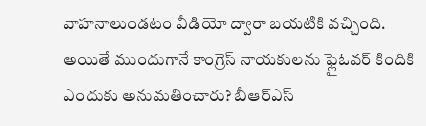వాహనాలుండటం వీడియో ద్వారా బయటికి వచ్చింది. అయితే ముందుగానే కాంగ్రెస్ నాయకులను ఫ్లైఓవర్ కిందికి ఎందుకు అనుమతించారు? బీఆర్ఎస్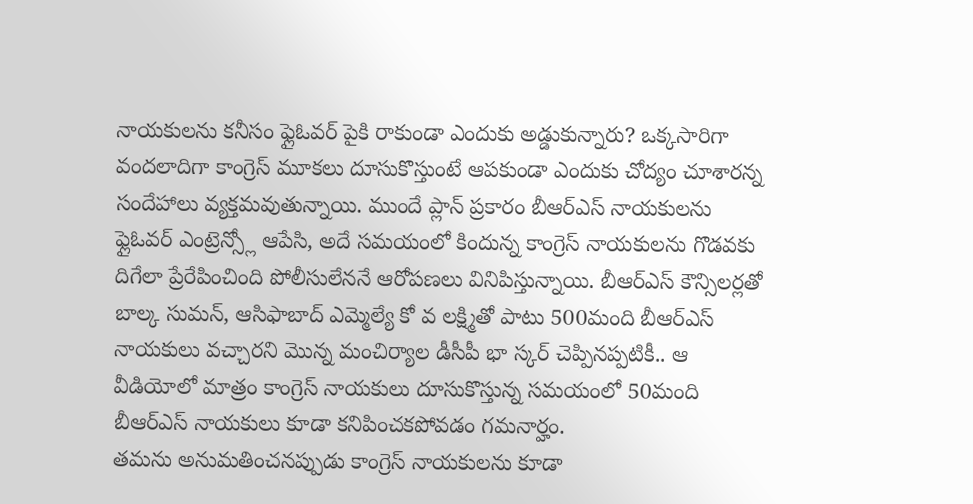నాయకులను కనీసం ఫ్లైఓవర్ పైకి రాకుండా ఎందుకు అడ్డుకున్నారు? ఒక్కసారిగా వందలాదిగా కాంగ్రెస్ మూకలు దూసుకొస్తుంటే ఆపకుండా ఎందుకు చోద్యం చూశారన్న సందేహాలు వ్యక్తమవుతున్నాయి. ముందే ప్లాన్ ప్రకారం బీఆర్ఎస్ నాయకులను ఫ్లైఓవర్ ఎంట్రెన్స్లో ఆపేసి, అదే సమయంలో కిందున్న కాంగ్రెస్ నాయకులను గొడవకు దిగేలా ప్రేరేపించింది పోలీసులేననే ఆరోపణలు వినిపిస్తున్నాయి. బీఆర్ఎస్ కౌన్సిలర్లతో బాల్క సుమన్, ఆసిఫాబాద్ ఎమ్మెల్యే కో వ లక్ష్మితో పాటు 500మంది బీఆర్ఎస్ నాయకులు వచ్చారని మొన్న మంచిర్యాల డీసీపీ భా స్కర్ చెప్పినప్పటికీ.. ఆ వీడియోలో మాత్రం కాంగ్రెస్ నాయకులు దూసుకొస్తున్న సమయంలో 50మంది బీఆర్ఎస్ నాయకులు కూడా కనిపించకపోవడం గమనార్హం.
తమను అనుమతించనప్పుడు కాంగ్రెస్ నాయకులను కూడా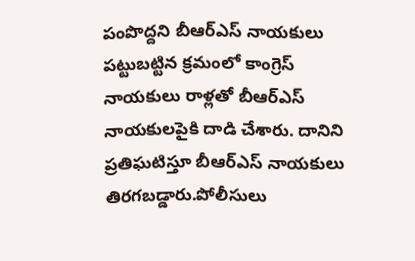పంపొద్దని బీఆర్ఎస్ నాయకులు పట్టుబట్టిన క్రమంలో కాంగ్రెస్ నాయకులు రాళ్లతో బీఆర్ఎస్ నాయకులపైకి దాడి చేశారు. దానిని ప్రతిఘటిస్తూ బీఆర్ఎస్ నాయకులు తిరగబడ్డారు.పోలీసులు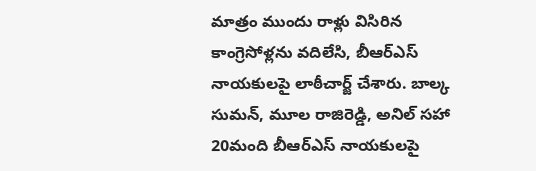మాత్రం ముందు రాళ్లు విసిరిన కాంగ్రెసోళ్లను వదిలేసి, బీఆర్ఎస్ నాయకులపై లాఠీచార్జ్ చేశారు. బాల్క సుమన్, మూల రాజిరెడ్డి, అనిల్ సహా 20మంది బీఆర్ఎస్ నాయకులపై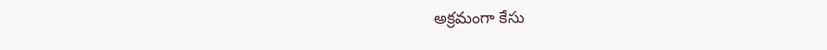అక్రమంగా కేసు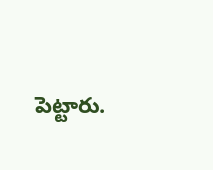పెట్టారు.